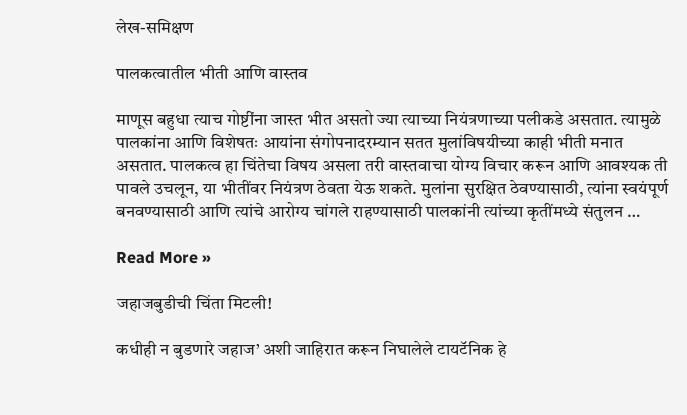लेख-समिक्षण

पालकत्वातील भीती आणि वास्तव

माणूस बहुधा त्याच गोष्टींना जास्त भीत असतो ज्या त्याच्या नियंत्रणाच्या पलीकडे असतात. त्यामुळे पालकांना आणि विशेषतः आयांना संगोपनादरम्यान सतत मुलांविषयीच्या काही भीती मनात असतात. पालकत्व हा चिंतेचा विषय असला तरी वास्तवाचा योग्य विचार करून आणि आवश्यक ती पावले उचलून, या भीतींवर नियंत्रण ठेवता येऊ शकते. मुलांना सुरक्षित ठेवण्यासाठी, त्यांना स्वयंपूर्ण बनवण्यासाठी आणि त्यांचे आरोग्य चांगले राहण्यासाठी पालकांनी त्यांच्या कृतींमध्ये संतुलन …

Read More »

जहाजबुडीची चिंता मिटली!

कधीही न बुडणारे जहाज’ अशी जाहिरात करून निघालेले टायटॅनिक हे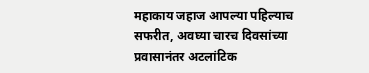महाकाय जहाज आपल्या पहिल्याच सफरीत, अवघ्या चारच दिवसांच्या प्रवासानंतर अटलांटिक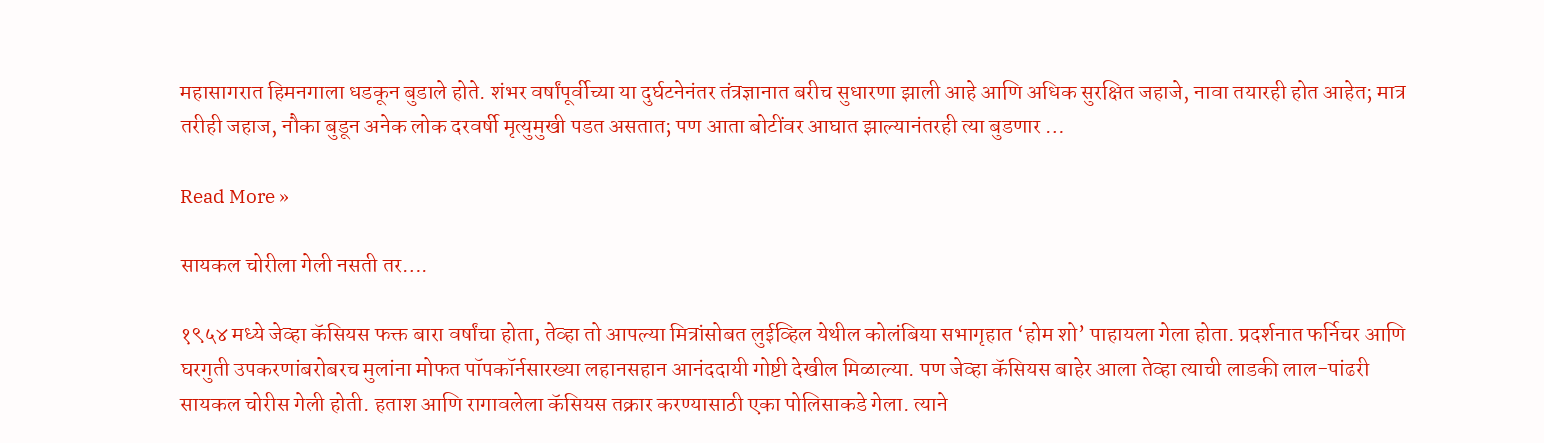महासागरात हिमनगाला धडकून बुडाले होते. शंभर वर्षांपूर्वीच्या या दुर्घटनेनंतर तंत्रज्ञानात बरीच सुधारणा झाली आहे आणि अधिक सुरक्षित जहाजे, नावा तयारही होत आहेत; मात्र तरीही जहाज, नौका बुडून अनेक लोक दरवर्षी मृत्युमुखी पडत असतात; पण आता बोटींवर आघात झाल्यानंतरही त्या बुडणार …

Read More »

सायकल चोरीला गेली नसती तर….

१९५४ मध्ये जेव्हा कॅसियस फक्त बारा वर्षांचा होता, तेव्हा तो आपल्या मित्रांसोबत लुईव्हिल येथील कोलंबिया सभागृहात ‘होम शो’ पाहायला गेला होता. प्रदर्शनात फर्निचर आणि घरगुती उपकरणांबरोबरच मुलांना मोफत पॉपकॉर्नसारख्या लहानसहान आनंददायी गोष्टी देखील मिळाल्या. पण जेव्हा कॅसियस बाहेर आला तेव्हा त्याची लाडकी लाल-पांढरी सायकल चोरीस गेली होती. हताश आणि रागावलेला कॅसियस तक्रार करण्यासाठी एका पोलिसाकडे गेला. त्याने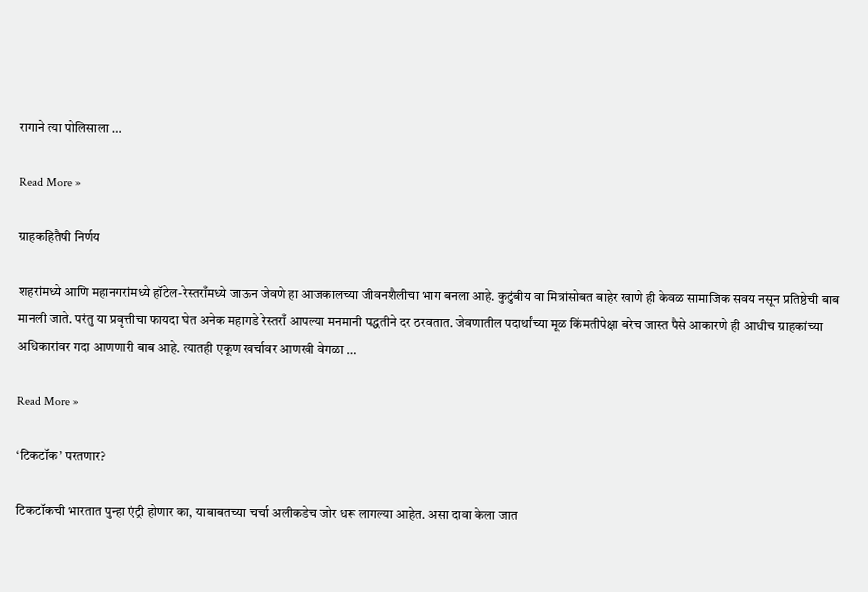रागाने त्या पोलिसाला …

Read More »

ग्राहकहितैषी निर्णय

शहरांमध्ये आणि महानगरांमध्ये हॉटेल-रेस्तराँमध्ये जाऊन जेवणे हा आजकालच्या जीवनशैलीचा भाग बनला आहे. कुटुंबीय वा मित्रांसोबत बाहेर खाणे ही केवळ सामाजिक सवय नसून प्रतिष्ठेची बाब मानली जाते. परंतु या प्रवृत्तीचा फायदा घेत अनेक महागडे रेस्तराँ आपल्या मनमानी पद्धतीने दर ठरवतात. जेवणातील पदार्थांच्या मूळ किंमतीपेक्षा बरेच जास्त पैसे आकारणे ही आधीच ग्राहकांच्या अधिकारांवर गदा आणणारी बाब आहे. त्यातही एकूण खर्चावर आणखी वेगळा …

Read More »

‘टिकटॉक’ परतणार?

टिकटॉकची भारतात पुन्हा एंट्री होणार का, याबाबतच्या चर्चा अलीकडेच जोर धरू लागल्या आहेत. असा दावा केला जात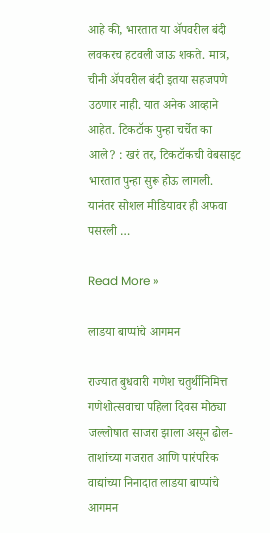आहे की, भारतात या अ‍ॅपवरील बंदी लवकरच हटवली जाऊ शकते. मात्र, चीनी अ‍ॅपवरील बंदी इतया सहजपणे उठणार नाही. यात अनेक आव्हाने आहेत. टिकटॉक पुन्हा चर्चेत का आले? : खरं तर, टिकटॉकची वेबसाइट भारतात पुन्हा सुरू होऊ लागली. यानंतर सोशल मीडियावर ही अफवा पसरली …

Read More »

लाडया बाप्पांचे आगमन

राज्यात बुधवारी गणेश चतुर्थीनिमित्त गणेशोत्सवाचा पहिला दिवस मोठ्या जल्लोषात साजरा झाला असून ढोल-ताशांच्या गजरात आणि पारंपरिक वाद्यांच्या निनादात लाडया बाप्पांचे आगमन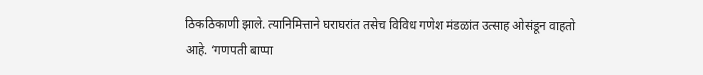ठिकठिकाणी झाले. त्यानिमित्ताने घराघरांत तसेच विविध गणेश मंडळांत उत्साह ओसंडून वाहतो आहे. ‘गणपती बाप्पा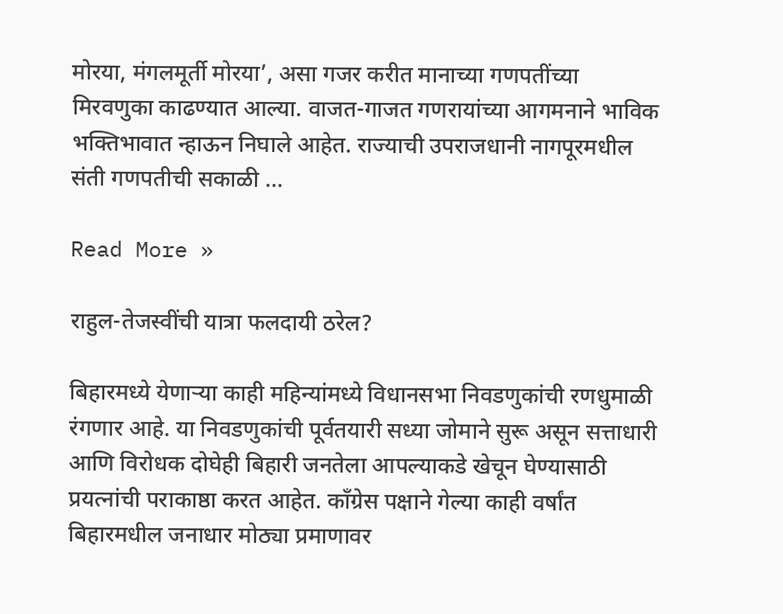मोरया, मंगलमूर्ती मोरया’, असा गजर करीत मानाच्या गणपतींच्या मिरवणुका काढण्यात आल्या. वाजत-गाजत गणरायांच्या आगमनाने भाविक भक्तिभावात न्हाऊन निघाले आहेत. राज्याची उपराजधानी नागपूरमधील संती गणपतीची सकाळी …

Read More »

राहुल-तेजस्वींची यात्रा फलदायी ठरेल?

बिहारमध्ये येणार्‍या काही महिन्यांमध्ये विधानसभा निवडणुकांची रणधुमाळी रंगणार आहे. या निवडणुकांची पूर्वतयारी सध्या जोमाने सुरू असून सत्ताधारी आणि विरोधक दोघेही बिहारी जनतेला आपल्याकडे खेचून घेण्यासाठी प्रयत्नांची पराकाष्ठा करत आहेत. काँग्रेस पक्षाने गेल्या काही वर्षांत बिहारमधील जनाधार मोठ्या प्रमाणावर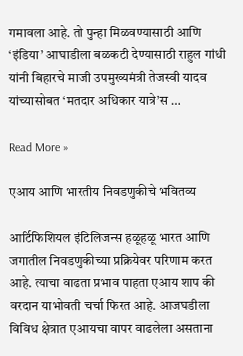गमावला आहे. तो पुन्हा मिळवण्यासाठी आणि ‘इंडिया’ आघाडीला बळकटी देण्यासाठी राहुल गांधी यांनी बिहारचे माजी उपमुख्यमंत्री तेजस्वी यादव यांच्यासोबत ‘मतदार अधिकार यात्रे’स …

Read More »

एआय आणि भारतीय निवडणुकीचे भवितव्य

आर्टिफिशियल इंटिलिजन्स हळूहळू भारत आणि जगातील निवडणुकीच्या प्रक्रियेवर परिणाम करत आहे. त्याचा वाढता प्रभाव पाहता एआय शाप की वरदान याभोवती चर्चा फिरत आहे. आजघडीला विविध क्षेत्रात एआयचा वापर वाढलेला असताना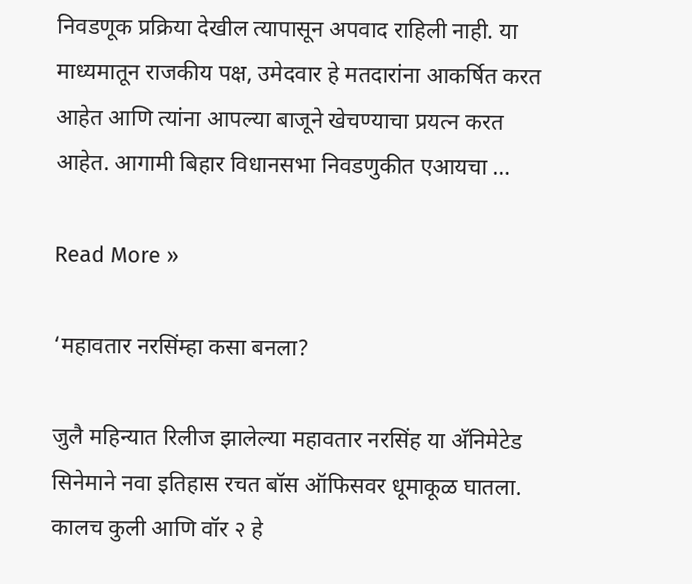निवडणूक प्रक्रिया देखील त्यापासून अपवाद राहिली नाही. या माध्यमातून राजकीय पक्ष, उमेदवार हे मतदारांना आकर्षित करत आहेत आणि त्यांना आपल्या बाजूने खेचण्याचा प्रयत्न करत आहेत. आगामी बिहार विधानसभा निवडणुकीत एआयचा …

Read More »

‘महावतार नरसिंम्हा कसा बनला?

जुलै महिन्यात रिलीज झालेल्या महावतार नरसिंह या अ‍ॅनिमेटेड सिनेमाने नवा इतिहास रचत बॉस ऑफिसवर धूमाकूळ घातला. कालच कुली आणि वॉर २ हे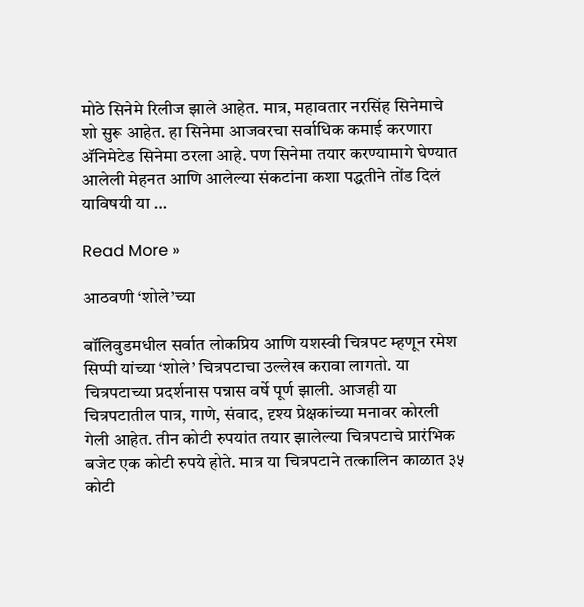मोठे सिनेमे रिलीज झाले आहेत. मात्र, महावतार नरसिंह सिनेमाचे शो सुरू आहेत. हा सिनेमा आजवरचा सर्वाधिक कमाई करणारा अ‍ॅनिमेटेड सिनेमा ठरला आहे. पण सिनेमा तयार करण्यामागे घेण्यात आलेली मेहनत आणि आलेल्या संकटांना कशा पद्धतीने तोंड दिलं याविषयी या …

Read More »

आठवणी ‘शोले’च्या

बॉलिवुडमधील सर्वात लोकप्रिय आणि यशस्वी चित्रपट म्हणून रमेश सिप्पी यांच्या ‘शोले’ चित्रपटाचा उल्लेख करावा लागतो. या चित्रपटाच्या प्रदर्शनास पन्नास वर्षे पूर्ण झाली. आजही या चित्रपटातील पात्र, गाणे, संवाद, दृश्य प्रेक्षकांच्या मनावर कोरली गेली आहेत. तीन कोटी रुपयांत तयार झालेल्या चित्रपटाचे प्रारंभिक बजेट एक कोटी रुपये होते. मात्र या चित्रपटाने तत्कालिन काळात ३५ कोटी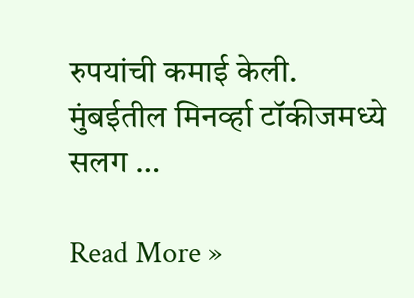रुपयांची कमाई केली. मुंबईतील मिनर्व्हा टॉकीजमध्ये सलग …

Read More »